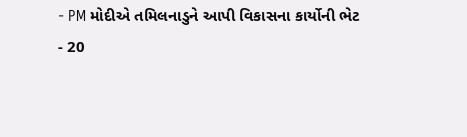- PM મોદીએ તમિલનાડુને આપી વિકાસના કાર્યોની ભેટ
- 20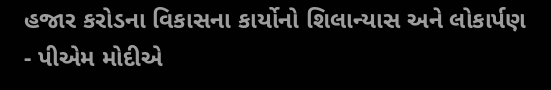હજાર કરોડના વિકાસના કાર્યોનો શિલાન્યાસ અને લોકાર્પણ
- પીએમ મોદીએ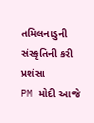તમિલનાડુની સંસ્કૃતિની કરી પ્રશંસા
PM મોદી આજે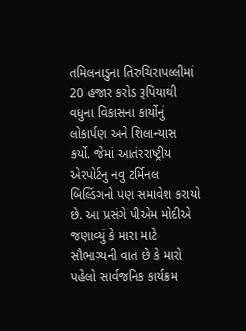તમિલનાડુના તિરુચિરાપલ્લીમાં 20 હજાર કરોડ રૂપિયાથી વધુના વિકાસના કાર્યોનું લોકાર્પણ અને શિલાન્યાસ કર્યો. જેમાં આતંરરાષ્ટ્રીય એરપોર્ટનુ નવુ ટર્મિનલ બિલ્ડિંગનો પણ સમાવેશ કરાયો છે. આ પ્રસંગે પીએમ મોદીએ જણાવ્યું કે મારા માટે સૌભાગ્યની વાત છે કે મારો પહેલો સાર્વજનિક કાર્યક્રમ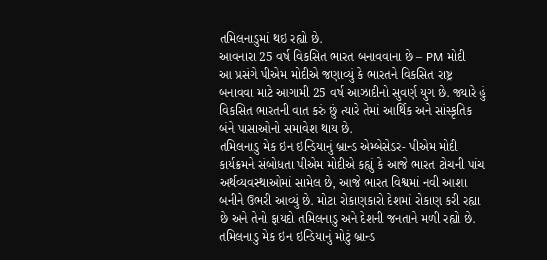તમિલનાડુમાં થઇ રહ્યો છે.
આવનારા 25 વર્ષ વિકસિત ભારત બનાવવાના છે – PM મોદી
આ પ્રસંગે પીએમ મોદીએ જણાવ્યું કે ભારતને વિકસિત રાષ્ટ્ર બનાવવા માટે આગામી 25 વર્ષ આઝાદીનો સુવર્ણ યુગ છે. જ્યારે હું વિકસિત ભારતની વાત કરું છું ત્યારે તેમાં આર્થિક અને સાંસ્કૃતિક બંને પાસાઓનો સમાવેશ થાય છે.
તમિલનાડુ મેક ઇન ઇન્ડિયાનું બ્રાન્ડ એમ્બેસેડર- પીએમ મોદી
કાર્યક્રમને સંબોધતા પીએમ મોદીએ કહ્યું કે આજે ભારત ટોચની પાંચ અર્થવ્યવસ્થાઓમાં સામેલ છે, આજે ભારત વિશ્વમાં નવી આશા બનીને ઉભરી આવ્યું છે. મોટા રોકાણકારો દેશમાં રોકાણ કરી રહ્યા છે અને તેનો ફાયદો તમિલનાડુ અને દેશની જનતાને મળી રહ્યો છે. તમિલનાડુ મેક ઇન ઇન્ડિયાનું મોટું બ્રાન્ડ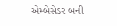એમ્બેસેડર બની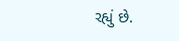રહ્યું છે.